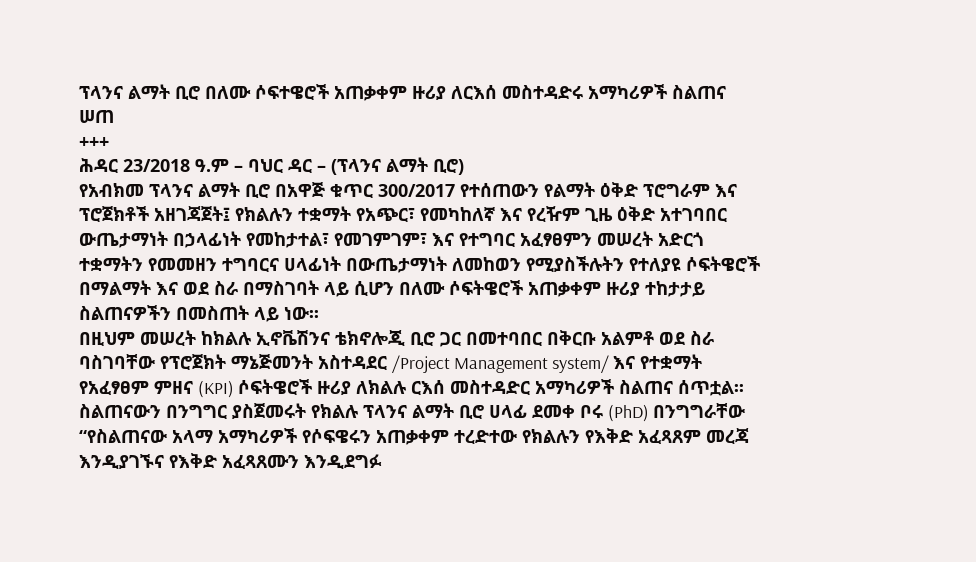ፕላንና ልማት ቢሮ በለሙ ሶፍተዌሮች አጠቃቀም ዙሪያ ለርእሰ መስተዳድሩ አማካሪዎች ስልጠና ሠጠ
+++
ሕዳር 23/2018 ዓ.ም – ባህር ዳር – (ፕላንና ልማት ቢሮ)
የአብክመ ፕላንና ልማት ቢሮ በአዋጅ ቁጥር 300/2017 የተሰጠውን የልማት ዕቅድ ፕሮግራም እና ፕሮጀክቶች አዘገጃጀት፤ የክልሉን ተቋማት የአጭር፣ የመካከለኛ እና የረዥም ጊዜ ዕቅድ አተገባበር ውጤታማነት በኃላፊነት የመከታተል፣ የመገምገም፣ እና የተግባር አፈፃፀምን መሠረት አድርጎ ተቋማትን የመመዘን ተግባርና ሀላፊነት በውጤታማነት ለመከወን የሚያስችሉትን የተለያዩ ሶፍትዌሮች በማልማት እና ወደ ስራ በማስገባት ላይ ሲሆን በለሙ ሶፍትዌሮች አጠቃቀም ዙሪያ ተከታታይ ስልጠናዎችን በመስጠት ላይ ነው፡፡
በዚህም መሠረት ከክልሉ ኢኖቬሽንና ቴክኖሎጂ ቢሮ ጋር በመተባበር በቅርቡ አልምቶ ወደ ስራ ባስገባቸው የፕሮጀክት ማኔጅመንት አስተዳደር /Project Management system/ እና የተቋማት የአፈፃፀም ምዘና (KPI) ሶፍትዌሮች ዙሪያ ለክልሉ ርእሰ መስተዳድር አማካሪዎች ስልጠና ሰጥቷል፡፡
ስልጠናውን በንግግር ያስጀመሩት የክልሉ ፕላንና ልማት ቢሮ ሀላፊ ደመቀ ቦሩ (PhD) በንግግራቸው “የስልጠናው አላማ አማካሪዎች የሶፍዌሩን አጠቃቀም ተረድተው የክልሉን የእቅድ አፈጻጸም መረጃ እንዲያገኙና የእቅድ አፈጻጸሙን እንዲደግፉ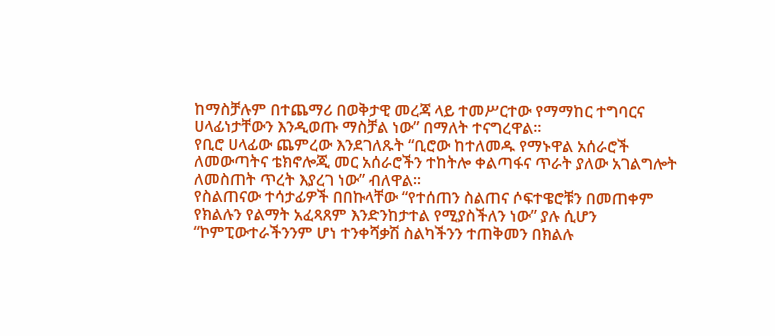ከማስቻሉም በተጨማሪ በወቅታዊ መረጃ ላይ ተመሥርተው የማማከር ተግባርና ሀላፊነታቸውን እንዲወጡ ማስቻል ነው” በማለት ተናግረዋል፡፡
የቢሮ ሀላፊው ጨምረው እንደገለጹት “ቢሮው ከተለመዱ የማኑዋል አሰራሮች ለመውጣትና ቴክኖሎጂ መር አሰራሮችን ተከትሎ ቀልጣፋና ጥራት ያለው አገልግሎት ለመስጠት ጥረት እያረገ ነው” ብለዋል፡፡
የስልጠናው ተሳታፊዎች በበኩላቸው “የተሰጠን ስልጠና ሶፍተዌሮቹን በመጠቀም የክልሉን የልማት አፈጻጸም እንድንከታተል የሚያስችለን ነው” ያሉ ሲሆን “ኮምፒውተራችንንም ሆነ ተንቀሻቃሽ ስልካችንን ተጠቅመን በክልሉ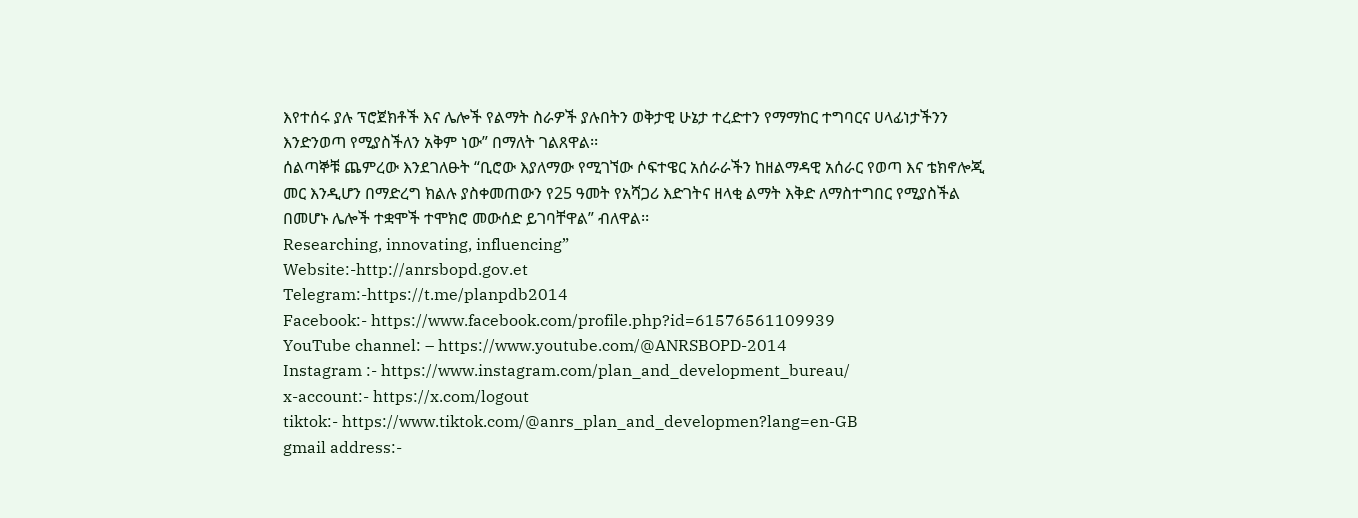እየተሰሩ ያሉ ፕሮጀክቶች እና ሌሎች የልማት ስራዎች ያሉበትን ወቅታዊ ሁኔታ ተረድተን የማማከር ተግባርና ሀላፊነታችንን እንድንወጣ የሚያስችለን አቅም ነው” በማለት ገልጸዋል፡፡
ሰልጣኞቹ ጨምረው እንደገለፁት “ቢሮው እያለማው የሚገኘው ሶፍተዌር አሰራራችን ከዘልማዳዊ አሰራር የወጣ እና ቴክኖሎጂ መር እንዲሆን በማድረግ ክልሉ ያስቀመጠውን የ25 ዓመት የአሻጋሪ እድገትና ዘላቂ ልማት እቅድ ለማስተግበር የሚያስችል በመሆኑ ሌሎች ተቋሞች ተሞክሮ መውሰድ ይገባቸዋል” ብለዋል፡፡
Researching, innovating, influencing”
Website:-http://anrsbopd.gov.et
Telegram:-https://t.me/planpdb2014
Facebook:- https://www.facebook.com/profile.php?id=61576561109939
YouTube channel: – https://www.youtube.com/@ANRSBOPD-2014
Instagram :- https://www.instagram.com/plan_and_development_bureau/
x-account:- https://x.com/logout
tiktok:- https://www.tiktok.com/@anrs_plan_and_developmen?lang=en-GB
gmail address:-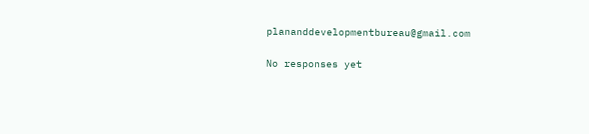plananddevelopmentbureau@gmail.com

No responses yet